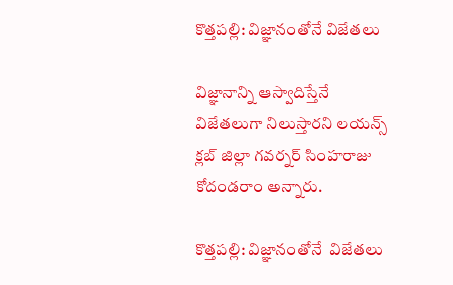కొత్తపల్లి: విజ్ఞానంతోనే విజేతలు

విజ్ఞానాన్ని ఆస్వాదిస్తేనే విజేతలుగా నిలుస్తారని లయన్స్ క్లబ్ జిల్లా గవర్నర్ సింహరాజు కోదండరాం అన్నారు.

కొత్తపల్లి: విజ్ఞానంతోనే  విజేతలు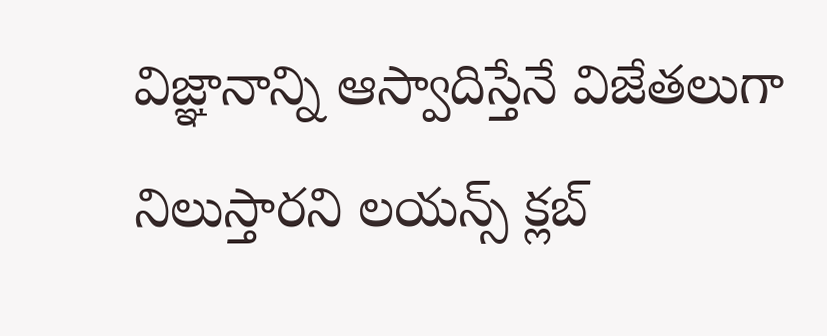విజ్ఞానాన్ని ఆస్వాదిస్తేనే విజేతలుగా నిలుస్తారని లయన్స్ క్లబ్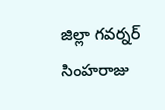జిల్లా గవర్నర్ సింహరాజు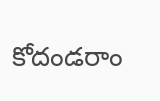కోదండరాం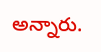అన్నారు.